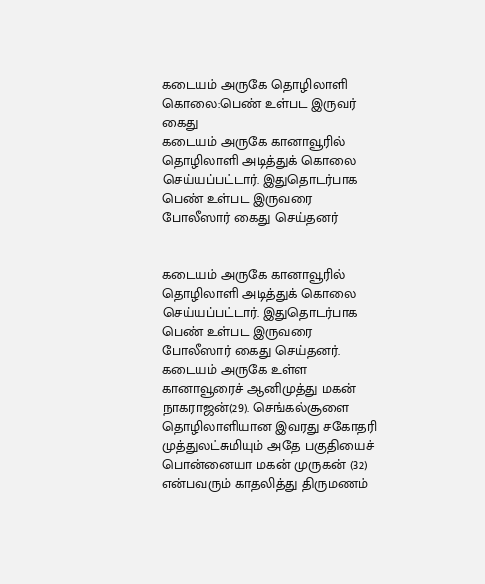கடையம் அருகே தொழிலாளி கொலை:பெண் உள்பட இருவர் கைது
கடையம் அருகே கானாவூரில் தொழிலாளி அடித்துக் கொலை செய்யப்பட்டார். இதுதொடர்பாக பெண் உள்பட இருவரை போலீஸார் கைது செய்தனர்


கடையம் அருகே கானாவூரில் தொழிலாளி அடித்துக் கொலை செய்யப்பட்டார். இதுதொடர்பாக பெண் உள்பட இருவரை போலீஸார் கைது செய்தனர்.
கடையம் அருகே உள்ள கானாவூரைச் ஆனிமுத்து மகன் நாகராஜன்(29). செங்கல்சூளை தொழிலாளியான இவரது சகோதரி முத்துலட்சுமியும் அதே பகுதியைச் பொன்னையா மகன் முருகன் (32) என்பவரும் காதலித்து திருமணம்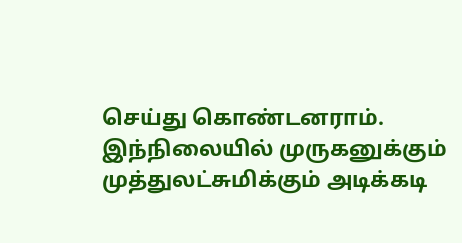செய்து கொண்டனராம்.
இந்நிலையில் முருகனுக்கும் முத்துலட்சுமிக்கும் அடிக்கடி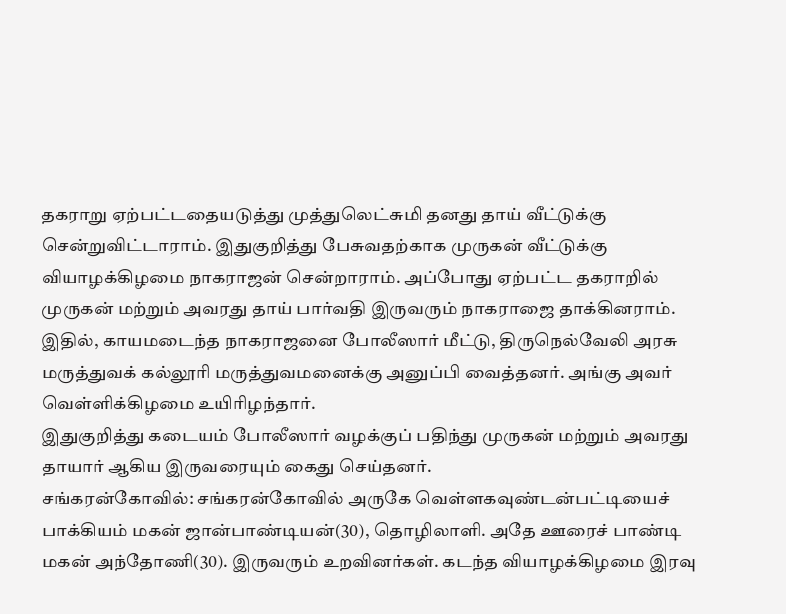தகராறு ஏற்பட்டதையடுத்து முத்துலெட்சுமி தனது தாய் வீட்டுக்கு சென்றுவிட்டாராம். இதுகுறித்து பேசுவதற்காக முருகன் வீட்டுக்கு வியாழக்கிழமை நாகராஜன் சென்றாராம். அப்போது ஏற்பட்ட தகராறில் முருகன் மற்றும் அவரது தாய் பார்வதி இருவரும் நாகராஜை தாக்கினராம்.
இதில், காயமடைந்த நாகராஜனை போலீஸார் மீட்டு, திருநெல்வேலி அரசு மருத்துவக் கல்லூரி மருத்துவமனைக்கு அனுப்பி வைத்தனர். அங்கு அவர் வெள்ளிக்கிழமை உயிரிழந்தார்.
இதுகுறித்து கடையம் போலீஸார் வழக்குப் பதிந்து முருகன் மற்றும் அவரது தாயார் ஆகிய இருவரையும் கைது செய்தனர்.
சங்கரன்கோவில்: சங்கரன்கோவில் அருகே வெள்ளகவுண்டன்பட்டியைச் பாக்கியம் மகன் ஜான்பாண்டியன்(30), தொழிலாளி. அதே ஊரைச் பாண்டி மகன் அந்தோணி(30). இருவரும் உறவினர்கள். கடந்த வியாழக்கிழமை இரவு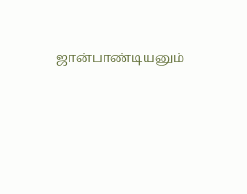ஜான்பாண்டியனும்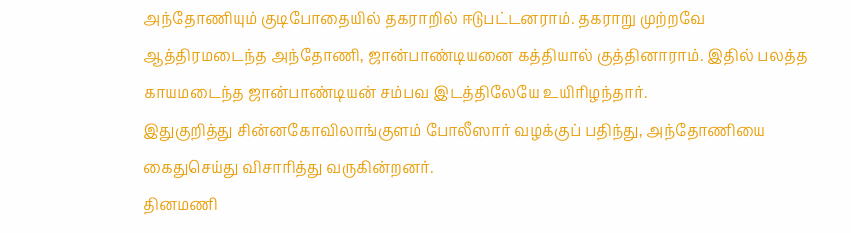அந்தோணியும் குடிபோதையில் தகராறில் ஈடுபட்டனராம். தகராறு முற்றவே ஆத்திரமடைந்த அந்தோணி, ஜான்பாண்டியனை கத்தியால் குத்தினாராம். இதில் பலத்த காயமடைந்த ஜான்பாண்டியன் சம்பவ இடத்திலேயே உயிரிழந்தார்.
இதுகுறித்து சின்னகோவிலாங்குளம் போலீஸார் வழக்குப் பதிந்து, அந்தோணியை கைதுசெய்து விசாரித்து வருகின்றனர்.
தினமணி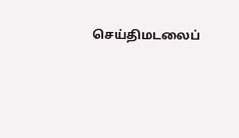செய்திமடலைப்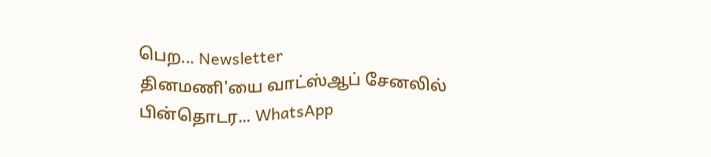பெற... Newsletter
தினமணி'யை வாட்ஸ்ஆப் சேனலில் பின்தொடர... WhatsApp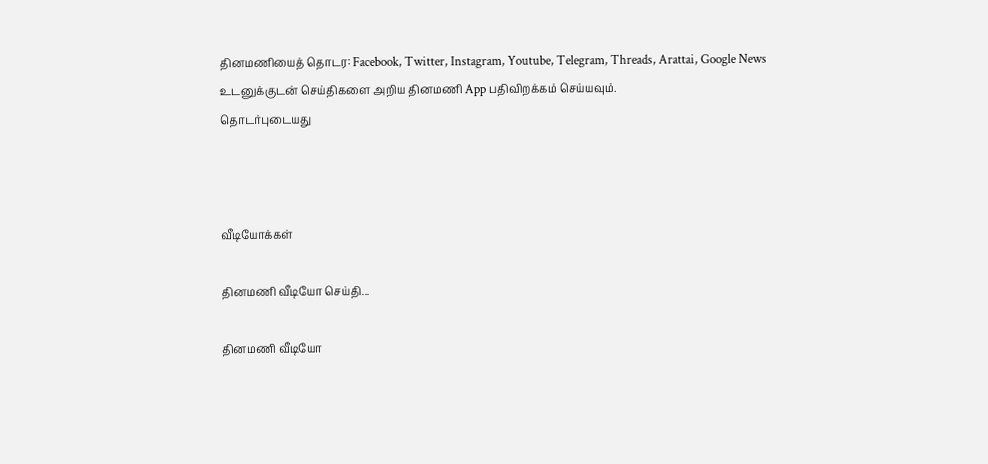தினமணியைத் தொடர: Facebook, Twitter, Instagram, Youtube, Telegram, Threads, Arattai, Google News
உடனுக்குடன் செய்திகளை அறிய தினமணி App பதிவிறக்கம் செய்யவும்.
தொடர்புடையது



வீடியோக்கள்

தினமணி வீடியோ செய்தி...

தினமணி வீடியோ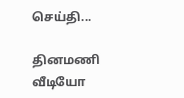செய்தி...

தினமணி வீடியோ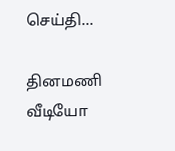செய்தி...

தினமணி வீடியோ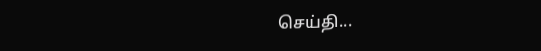செய்தி...